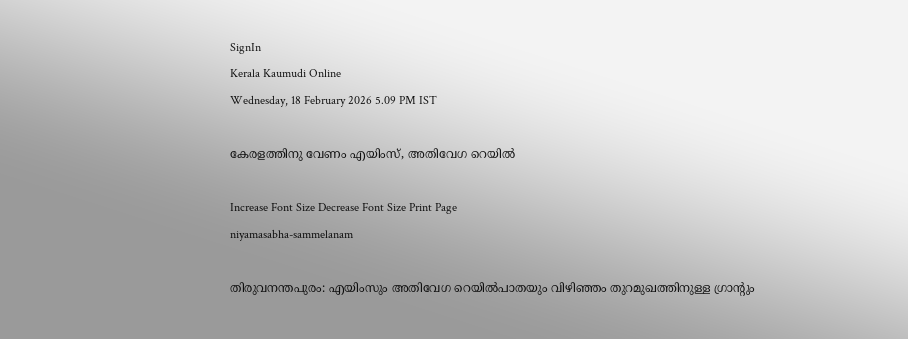SignIn
Kerala Kaumudi Online
Wednesday, 18 February 2026 5.09 PM IST

കേരളത്തിനു വേണം എയിംസ്, അതിവേഗ റെയിൽ

Increase Font Size Decrease Font Size Print Page
niyamasabha-sammelanam

തിരുവനന്തപുരം: എയിംസും അതിവേഗ റെയിൽപാതയും വിഴിഞ്ഞം തുറമുഖത്തിനുള്ള ഗ്രാന്റും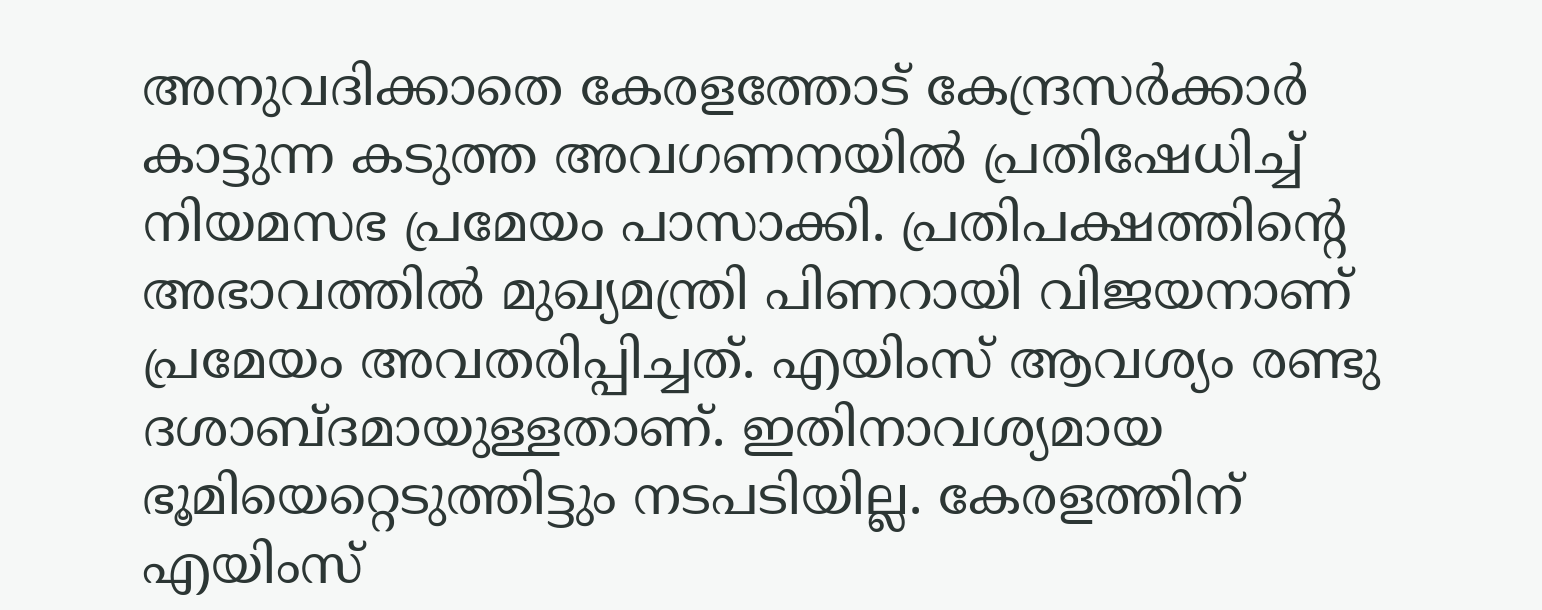അനുവദിക്കാതെ കേരളത്തോട് കേന്ദ്രസർക്കാർ കാട്ടുന്ന കടുത്ത അവഗണനയിൽ പ്രതിഷേധിച്ച് നിയമസഭ പ്രമേയം പാസാക്കി. പ്രതിപക്ഷത്തിന്റെ അഭാവത്തിൽ മുഖ്യമന്ത്രി പിണറായി വിജയനാണ് പ്രമേയം അവതരിപ്പിച്ചത്. എയിംസ് ആവശ്യം രണ്ടു ദശാബ്ദമായുള്ളതാണ്. ഇതിനാവശ്യമായ ഭൂമിയെറ്റെടുത്തിട്ടും നടപടിയില്ല. കേരളത്തിന് എയിംസ്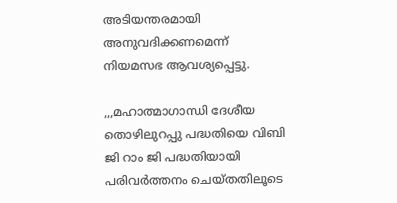അടിയന്തരമായി അനുവദിക്കണമെന്ന് നിയമസഭ ആവശ്യപ്പെട്ടു.

,,,മഹാത്മാഗാന്ധി ദേശീയ തൊഴിലുറപ്പു പദ്ധതിയെ വിബി ജി റാം ജി പദ്ധതിയായി പരിവർത്തനം ചെയ്തതിലൂടെ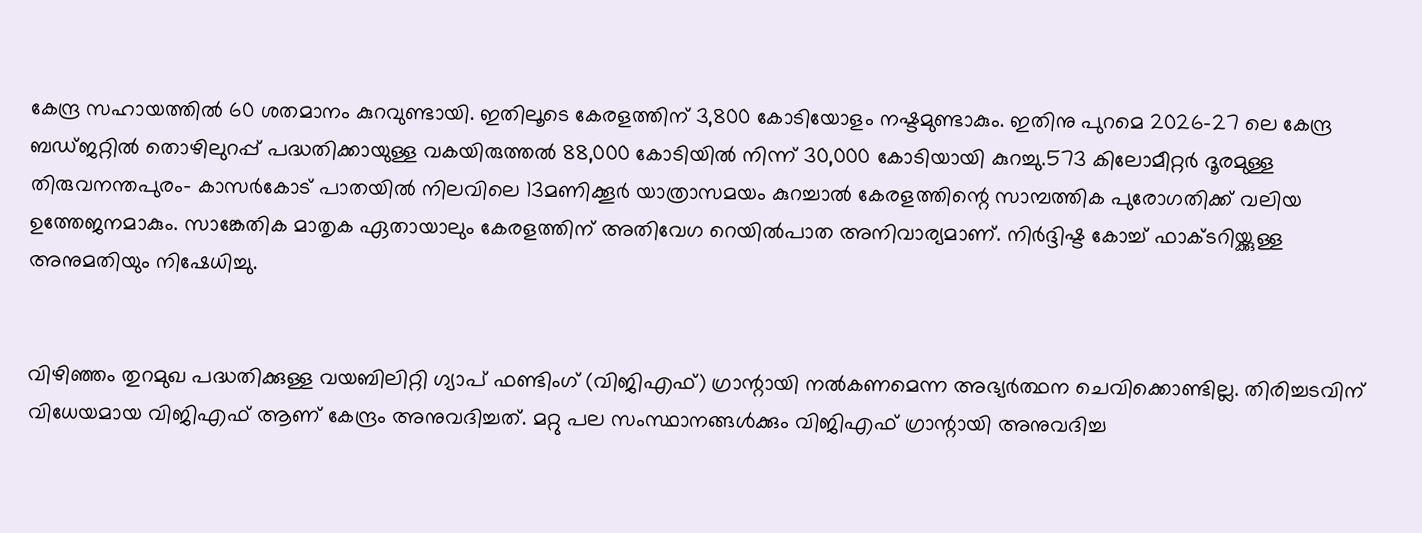കേന്ദ്ര സഹായത്തിൽ 60 ശതമാനം കുറവുണ്ടായി. ഇതിലൂടെ കേരളത്തിന് 3,800 കോടിയോളം നഷ്ടമുണ്ടാകും. ഇതിനു പുറമെ 2026-27 ലെ കേന്ദ്ര ബഡ്ജറ്റിൽ തൊഴിലുറപ്പ് പദ്ധതിക്കായുള്ള വകയിരുത്തൽ 88,000 കോടിയിൽ നിന്ന് 30,000 കോടിയായി കുറച്ചു.573 കിലോമീറ്റർ ദൂരമുള്ള തിരുവനന്തപുരം- കാസർകോട് പാതയിൽ നിലവിലെ 13മണിക്കൂർ യാത്രാസമയം കുറച്ചാൽ കേരളത്തിന്റെ സാമ്പത്തിക പുരോഗതിക്ക് വലിയ ഉത്തേജനമാകും. സാങ്കേതിക മാതൃക ഏതായാലും കേരളത്തിന് അതിവേഗ റെയിൽപാത അനിവാര്യമാണ്. നിർദ്ദിഷ്ട കോച്ച് ഫാക്ടറിയ്ക്കുള്ള അനുമതിയും നിഷേധിച്ചു.


വിഴിഞ്ഞം തുറമുഖ പദ്ധതിക്കുള്ള വയബിലിറ്റി ഗ്യാപ് ഫണ്ടിംഗ് (വിജിഎഫ്) ഗ്രാന്റായി നൽകണമെന്ന അഭ്യർത്ഥന ചെവിക്കൊണ്ടില്ല. തിരിച്ചടവിന് വിധേയമായ വിജിഎഫ് ആണ് കേന്ദ്രം അനുവദിച്ചത്. മറ്റു പല സംസ്ഥാനങ്ങൾക്കും വിജിഎഫ് ഗ്രാന്റായി അനുവദിച്ച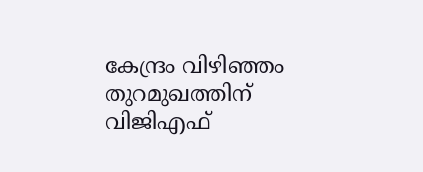കേന്ദ്രം വിഴിഞ്ഞം തുറമുഖത്തിന് വിജിഎഫ്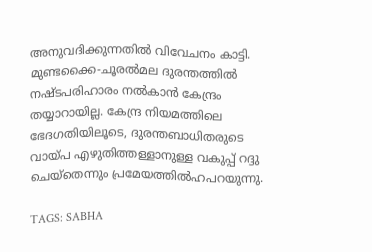അനുവദിക്കുന്നതിൽ വിവേചനം കാട്ടി. മുണ്ടക്കൈ-ചൂരൽമല ദുരന്തത്തിൽ നഷ്ടപരിഹാരം നൽകാൻ കേന്ദ്രം തയ്യാറായില്ല. കേന്ദ്ര നിയമത്തിലെ ഭേദഗതിയിലൂടെ, ദുരന്തബാധിതരുടെ വായ്പ എഴുതിത്തള്ളാനുള്ള വകുപ്പ് റദ്ദു ചെയ്തെന്നും പ്രമേയത്തിൽഹപറയുന്നു.

TAGS: SABHA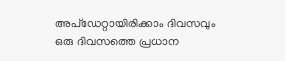അപ്ഡേറ്റായിരിക്കാം ദിവസവും
ഒരു ദിവസത്തെ പ്രധാന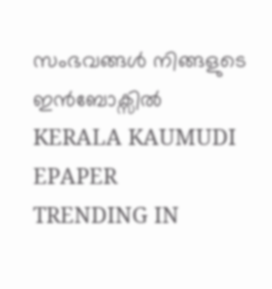സംഭവങ്ങൾ നിങ്ങളുടെ ഇൻബോക്സിൽ
KERALA KAUMUDI EPAPER
TRENDING IN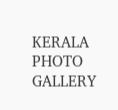KERALA
PHOTO GALLERY